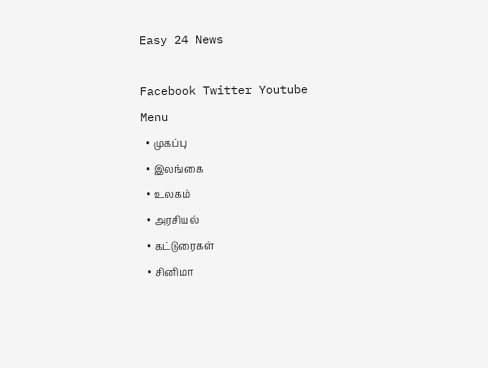Easy 24 News

Facebook Twitter Youtube
Menu
  • முகப்பு
  • இலங்கை
  • உலகம்
  • அரசியல்
  • கட்டுரைகள்
  • சினிமா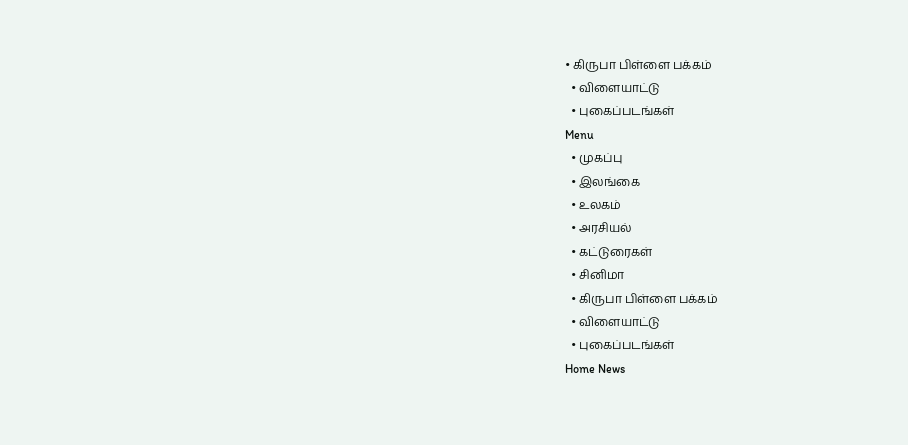• கிருபா பிள்ளை பக்கம்
  • விளையாட்டு
  • புகைப்படங்கள்
Menu
  • முகப்பு
  • இலங்கை
  • உலகம்
  • அரசியல்
  • கட்டுரைகள்
  • சினிமா
  • கிருபா பிள்ளை பக்கம்
  • விளையாட்டு
  • புகைப்படங்கள்
Home News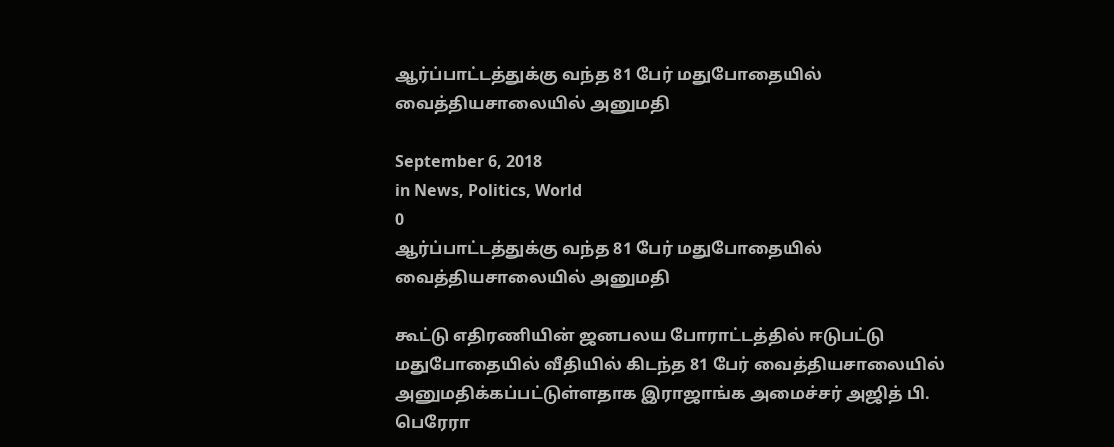ஆர்ப்பாட்டத்துக்கு வந்த 81 பேர் மதுபோதையில் வைத்தியசாலையில் அனுமதி

September 6, 2018
in News, Politics, World
0
ஆர்ப்பாட்டத்துக்கு வந்த 81 பேர் மதுபோதையில் வைத்தியசாலையில் அனுமதி

கூட்டு எதிரணியின் ஜனபலய போராட்டத்தில் ஈடுபட்டு மதுபோதையில் வீதியில் கிடந்த 81 பேர் வைத்தியசாலையில் அனுமதிக்கப்பட்டுள்ளதாக இராஜாங்க அமைச்சர் அஜித் பி. பெரேரா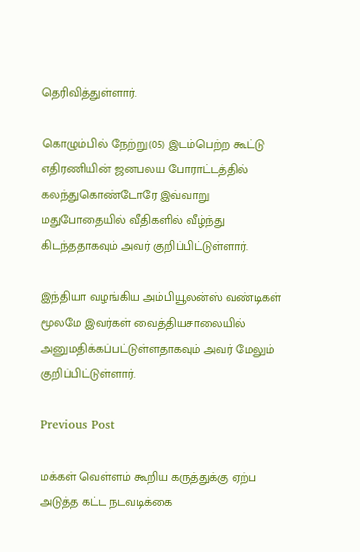தெரிவித்துள்ளார்.

கொழும்பில் நேற்று(05) இடம்பெற்ற கூட்டு எதிரணியின் ஜனபலய போராட்டத்தில் கலந்துகொண்டோரே இவ்வாறு மதுபோதையில் வீதிகளில் வீழ்ந்து கிடந்ததாகவும் அவர் குறிப்பிட்டுள்ளார்.

இந்தியா வழங்கிய அம்பியூலன்ஸ் வண்டிகள் மூலமே இவர்கள் வைத்தியசாலையில் அனுமதிக்கப்பட்டுள்ளதாகவும் அவர் மேலும் குறிப்பிட்டுள்ளார்.

Previous Post

மக்கள் வெள்ளம் கூறிய கருத்துக்கு ஏற்ப அடுத்த கட்ட நடவடிக்கை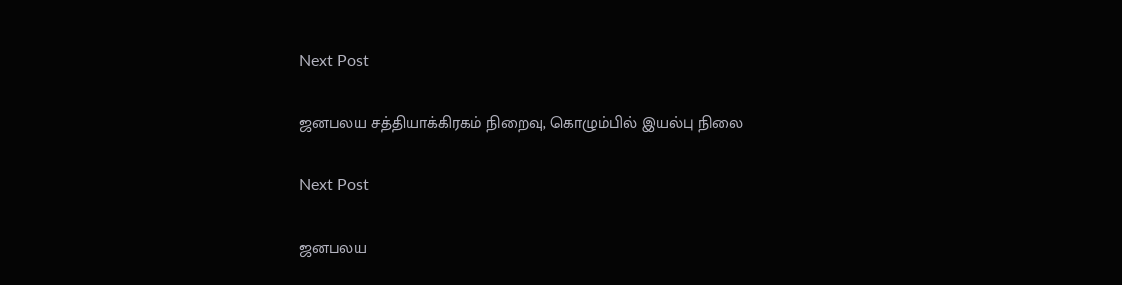Next Post

ஜனபலய சத்தியாக்கிரகம் நிறைவு, கொழும்பில் இயல்பு நிலை

Next Post

ஜனபலய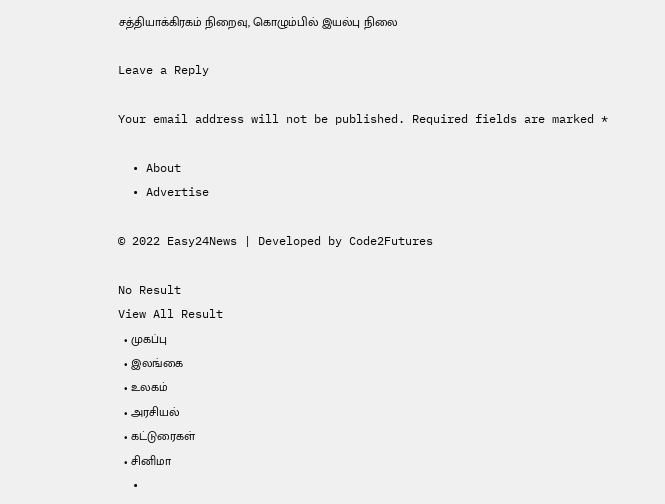சத்தியாக்கிரகம் நிறைவு, கொழும்பில் இயல்பு நிலை

Leave a Reply

Your email address will not be published. Required fields are marked *

  • About
  • Advertise

© 2022 Easy24News | Developed by Code2Futures

No Result
View All Result
  • முகப்பு
  • இலங்கை
  • உலகம்
  • அரசியல்
  • கட்டுரைகள்
  • சினிமா
  •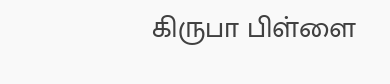கிருபா பிள்ளை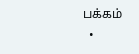பக்கம்
  •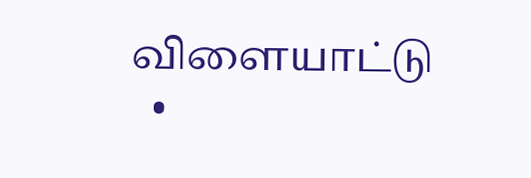விளையாட்டு
  •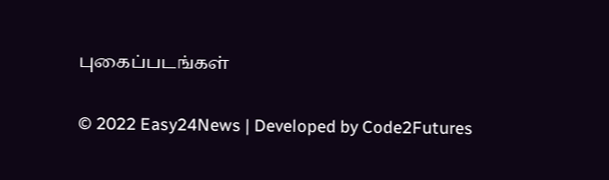புகைப்படங்கள்

© 2022 Easy24News | Developed by Code2Futures